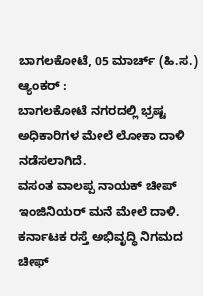ಬಾಗಲಕೋಟೆ, 05 ಮಾರ್ಚ್ (ಹಿ.ಸ.)
ಆ್ಯಂಕರ್ :
ಬಾಗಲಕೋಟೆ ನಗರದಲ್ಲಿ ಭ್ರಷ್ಟ ಅಧಿಕಾರಿಗಳ ಮೇಲೆ ಲೋಕಾ ದಾಳಿ ನಡೆಸಲಾಗಿದೆ.
ವಸಂತ ವಾಲಪ್ಪ ನಾಯಕ್ ಚೀಪ್ ಇಂಜಿನಿಯರ್ ಮನೆ ಮೇಲೆ ದಾಳಿ.
ಕರ್ನಾಟಕ ರಸ್ತೆ ಅಭಿವೃದ್ಧಿ ನಿಗಮದ ಚೀಫ್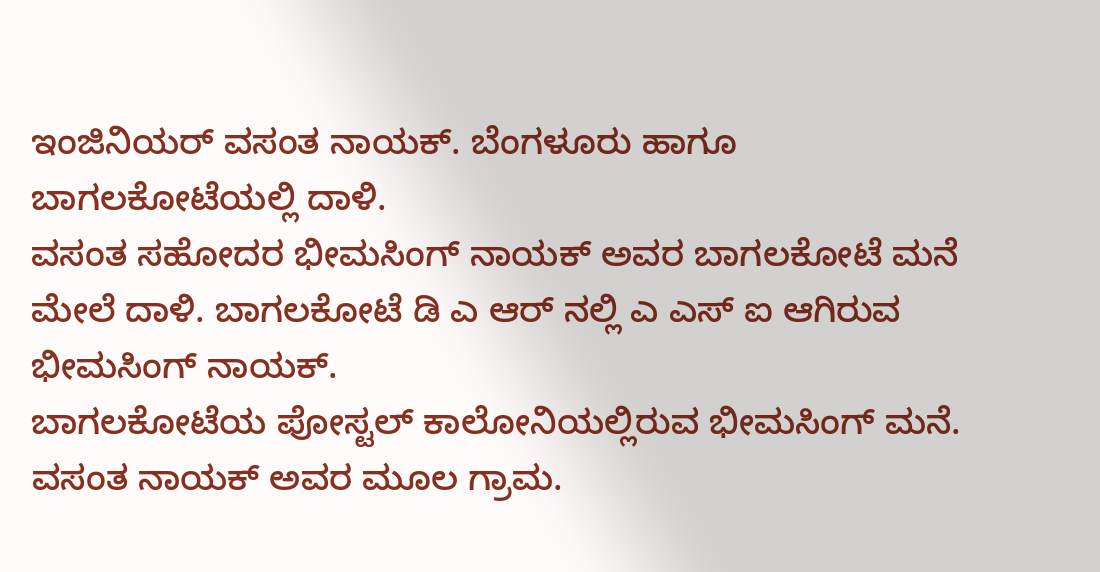ಇಂಜಿನಿಯರ್ ವಸಂತ ನಾಯಕ್. ಬೆಂಗಳೂರು ಹಾಗೂ ಬಾಗಲಕೋಟೆಯಲ್ಲಿ ದಾಳಿ.
ವಸಂತ ಸಹೋದರ ಭೀಮಸಿಂಗ್ ನಾಯಕ್ ಅವರ ಬಾಗಲಕೋಟೆ ಮನೆ ಮೇಲೆ ದಾಳಿ. ಬಾಗಲಕೋಟೆ ಡಿ ಎ ಆರ್ ನಲ್ಲಿ ಎ ಎಸ್ ಐ ಆಗಿರುವ ಭೀಮಸಿಂಗ್ ನಾಯಕ್.
ಬಾಗಲಕೋಟೆಯ ಪೋಸ್ಟಲ್ ಕಾಲೋನಿಯಲ್ಲಿರುವ ಭೀಮಸಿಂಗ್ ಮನೆ. ವಸಂತ ನಾಯಕ್ ಅವರ ಮೂಲ ಗ್ರಾಮ.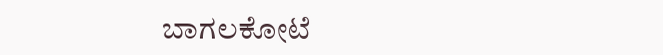ಬಾಗಲಕೋಟೆ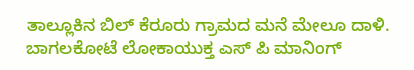ತಾಲ್ಲೂಕಿನ ಬಿಲ್ ಕೆರೂರು ಗ್ರಾಮದ ಮನೆ ಮೇಲೂ ದಾಳಿ. ಬಾಗಲಕೋಟೆ ಲೋಕಾಯುಕ್ತ ಎಸ್ ಪಿ ಮಾನಿಂಗ್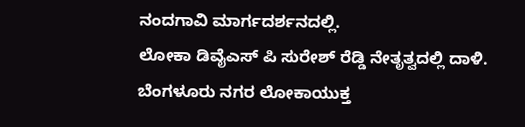ನಂದಗಾವಿ ಮಾರ್ಗದರ್ಶನದಲ್ಲಿ.
ಲೋಕಾ ಡಿವೈಎಸ್ ಪಿ ಸುರೇಶ್ ರೆಡ್ಡಿ ನೇತೃತ್ವದಲ್ಲಿ ದಾಳಿ.
ಬೆಂಗಳೂರು ನಗರ ಲೋಕಾಯುಕ್ತ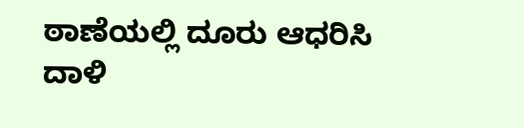ಠಾಣೆಯಲ್ಲಿ ದೂರು ಆಧರಿಸಿ ದಾಳಿ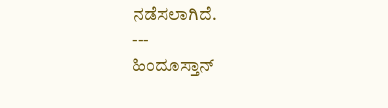ನಡೆಸಲಾಗಿದೆ.
---
ಹಿಂದೂಸ್ತಾನ್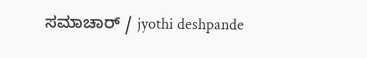ಸಮಾಚಾರ್ / jyothi deshpande